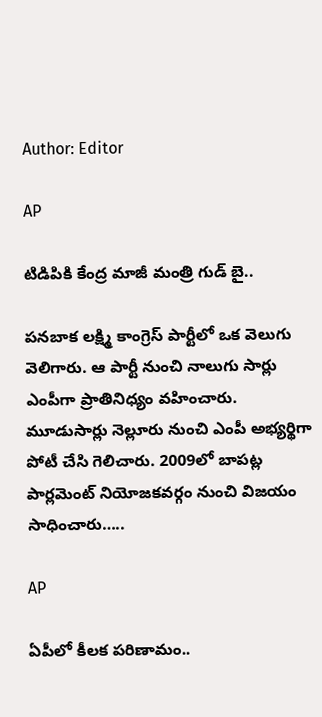Author: Editor

AP

టిడిపికి కేంద్ర మాజీ మంత్రి గుడ్ బై..

పనబాక లక్ష్మి కాంగ్రెస్ పార్టీలో ఒక వెలుగు వెలిగారు. ఆ పార్టీ నుంచి నాలుగు సార్లు ఎంపీగా ప్రాతినిధ్యం వహించారు. మూడుసార్లు నెల్లూరు నుంచి ఎంపీ అభ్యర్థిగా పోటీ చేసి గెలిచారు. 2009లో బాపట్ల పార్లమెంట్ నియోజకవర్గం నుంచి విజయం సాధించారు…..

AP

ఏపీలో కీలక పరిణామం..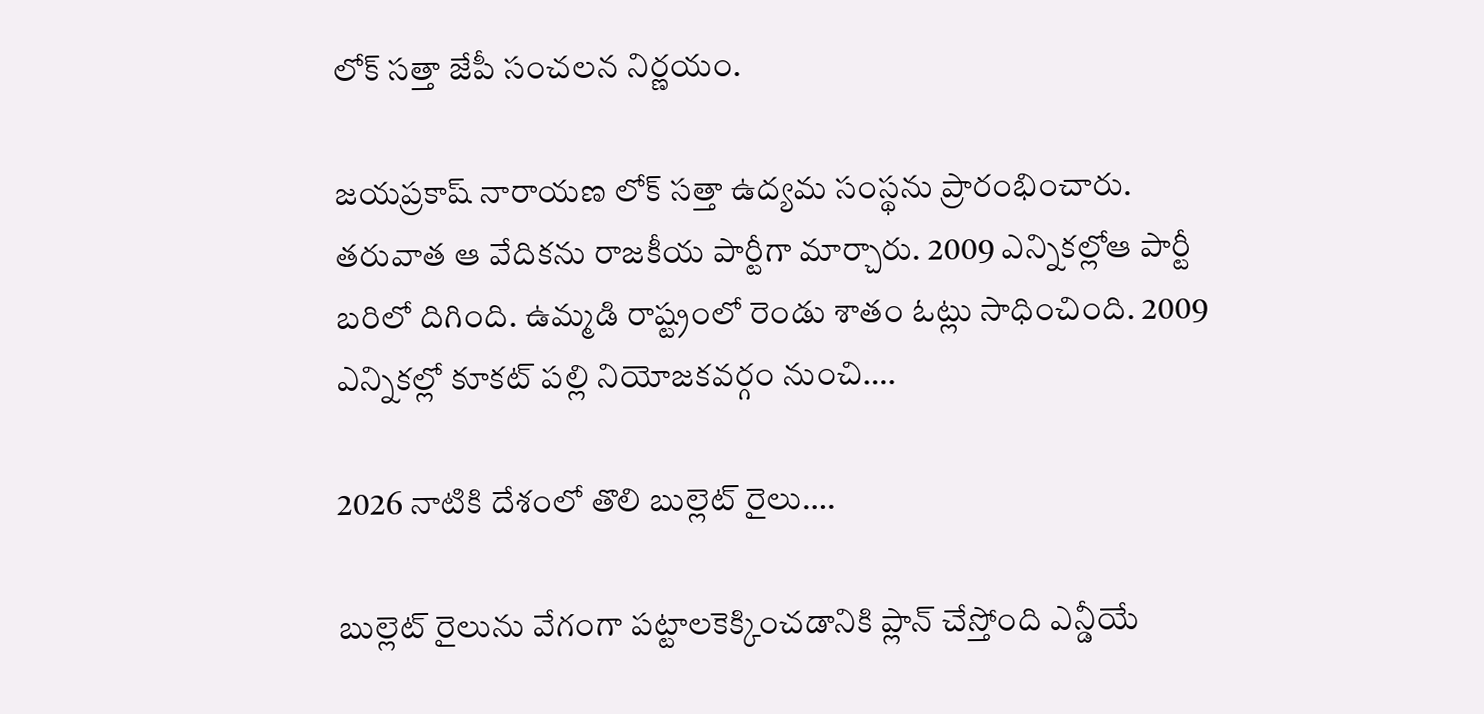లోక్ సత్తా జేపీ సంచలన నిర్ణయం.

జయప్రకాష్ నారాయణ లోక్ సత్తా ఉద్యమ సంస్థను ప్రారంభించారు. తరువాత ఆ వేదికను రాజకీయ పార్టీగా మార్చారు. 2009 ఎన్నికల్లోఆ పార్టీ బరిలో దిగింది. ఉమ్మడి రాష్ట్రంలో రెండు శాతం ఓట్లు సాధించింది. 2009 ఎన్నికల్లో కూకట్ పల్లి నియోజకవర్గం నుంచి….

2026 నాటికి దేశంలో తొలి బుల్లెట్‌ రైలు….

బుల్లెట్ రైలును వేగంగా పట్టాలకెక్కించడానికి ప్లాన్ చేస్తోంది ఎన్డీయే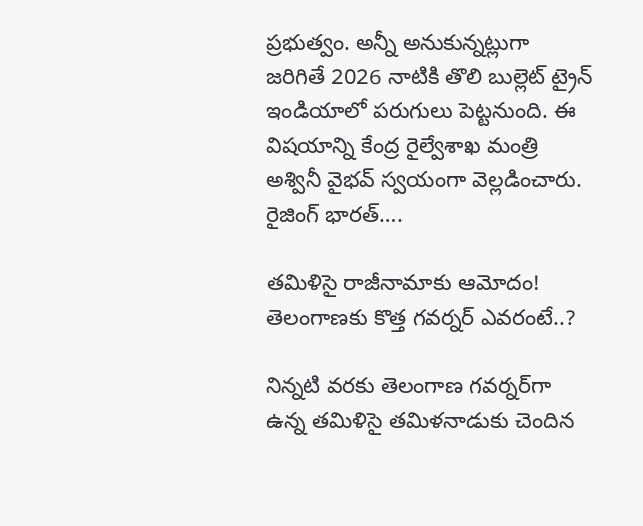ప్రభుత్వం. అన్నీ అనుకున్నట్లుగా జరిగితే 2026 నాటికి తొలి బుల్లెట్ ట్రైన్ ఇండియాలో పరుగులు పెట్టనుంది. ఈ విషయాన్ని కేంద్ర రైల్వేశాఖ మంత్రి అశ్వినీ వైభవ్ స్వయంగా వెల్లడించారు. రైజింగ్ భారత్….

తమిళిసై రాజీనామాకు ఆమోదం! తెలంగాణకు కొత్త గవర్నర్ ఎవరంటే..?

నిన్నటి వరకు తెలంగాణ గవర్నర్‌గా ఉన్న తమిళిసై తమిళనాడుకు చెందిన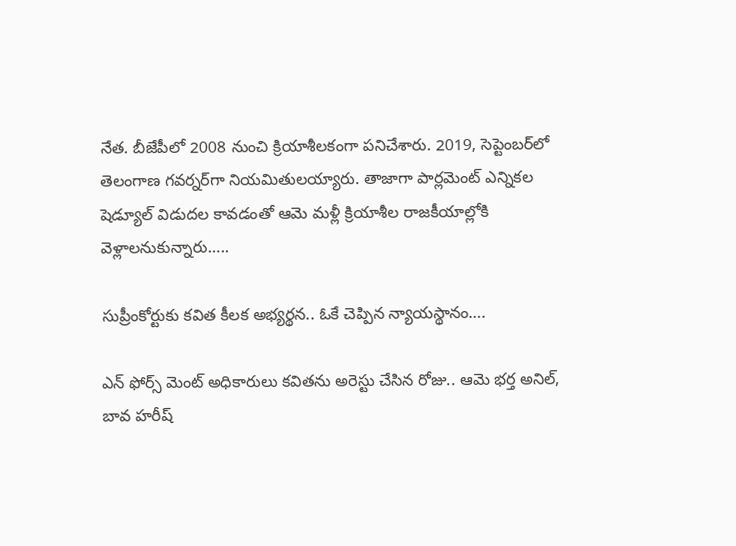నేత. బీజేపీలో 2008 నుంచి క్రియాశీలకంగా పనిచేశారు. 2019, సెప్టెంబర్‌లో తెలంగాణ గవర్నర్‌గా నియమితులయ్యారు. తాజాగా పార్లమెంట్‌ ఎన్నికల షెడ్యూల్‌ విడుదల కావడంతో ఆమె మళ్లీ క్రియాశీల రాజకీయాల్లోకి వెళ్లాలనుకున్నారు…..

సుప్రీంకోర్టుకు కవిత కీలక అభ్యర్థన.. ఓకే చెప్పిన న్యాయస్థానం….

ఎన్ ఫోర్స్ మెంట్ అధికారులు కవితను అరెస్టు చేసిన రోజు.. ఆమె భర్త అనిల్, బావ హరీష్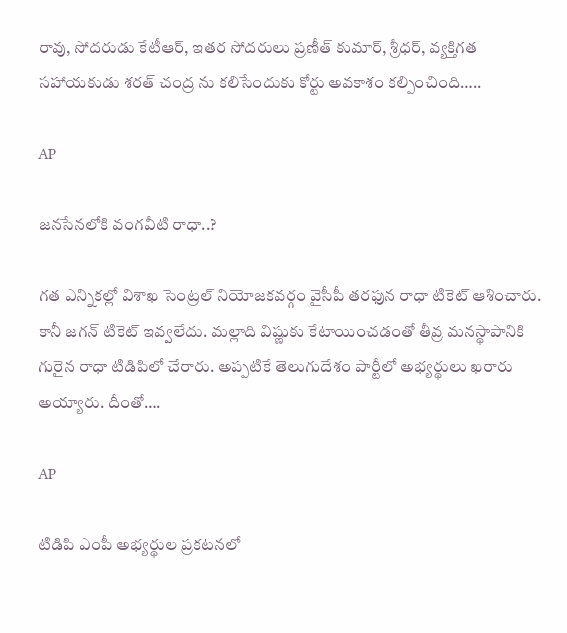రావు, సోదరుడు కేటీఆర్, ఇతర సోదరులు ప్రణీత్ కుమార్, శ్రీధర్, వ్యక్తిగత సహాయకుడు శరత్ చంద్ర ను కలిసేందుకు కోర్టు అవకాశం కల్పించింది…..

AP

జనసేనలోకి వంగవీటి రాధా..?

గత ఎన్నికల్లో విశాఖ సెంట్రల్ నియోజకవర్గం వైసీపీ తరఫున రాధా టికెట్ ఆశించారు. కానీ జగన్ టికెట్ ఇవ్వలేదు. మల్లాది విష్ణుకు కేటాయించడంతో తీవ్ర మనస్థాపానికి గురైన రాధా టిడిపిలో చేరారు. అప్పటికే తెలుగుదేశం పార్టీలో అభ్యర్థులు ఖరారు అయ్యారు. దీంతో….

AP

టిడిపి ఎంపీ అభ్యర్థుల ప్రకటనలో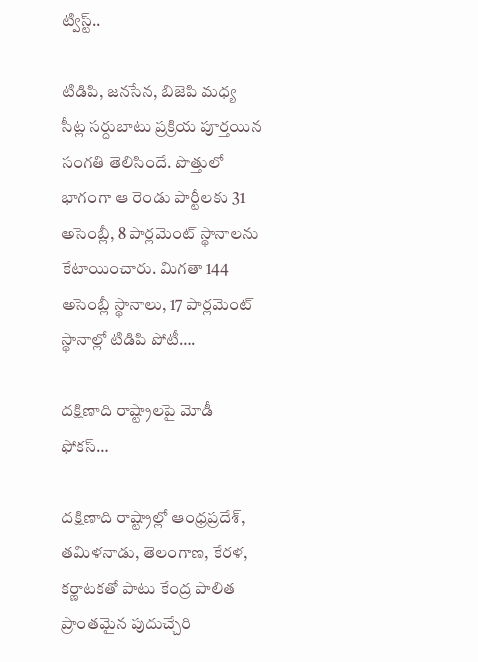ట్విస్ట్..

టిడిపి, జనసేన, బిజెపి మధ్య సీట్ల సర్దుబాటు ప్రక్రియ పూర్తయిన సంగతి తెలిసిందే. పొత్తులో భాగంగా ఆ రెండు పార్టీలకు 31 అసెంబ్లీ, 8 పార్లమెంట్ స్థానాలను కేటాయించారు. మిగతా 144 అసెంబ్లీ స్థానాలు, 17 పార్లమెంట్ స్థానాల్లో టిడిపి పోటీ….

దక్షిణాది రాష్ట్రాలపై మోడీ ఫోకస్…

దక్షిణాది రాష్ట్రాల్లో ఆంధ్రప్రదేశ్, తమిళనాడు, తెలంగాణ, కేరళ, కర్ణాటకతో పాటు కేంద్ర పాలిత ప్రాంతమైన పుదుచ్చేరి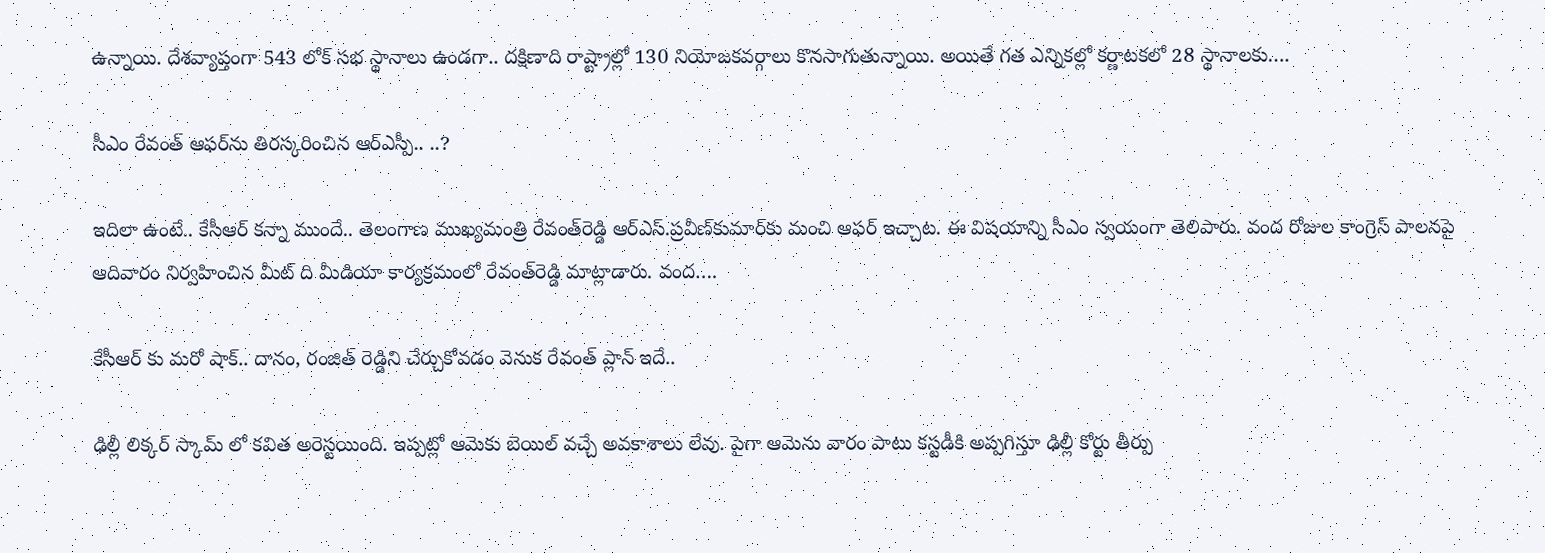ఉన్నాయి. దేశవ్యాప్తంగా 543 లోక్ సభ స్థానాలు ఉండగా.. దక్షిణాది రాష్ట్రాల్లో 130 నియోజకవర్గాలు కొనసాగుతున్నాయి. అయితే గత ఎన్నికల్లో కర్ణాటకలో 28 స్థానాలకు….

సీఎం రేవంత్‌ ఆఫర్‌ను తిరస్కరించిన ఆర్‌ఎస్పీ.. ..?

ఇదిలా ఉంటే.. కేసీఆర్‌ కన్నా ముందే.. తెలంగాణ ముఖ్యమంత్రి రేవంత్‌రెడ్డి ఆర్‌ఎస్‌.ప్రవీణ్‌కుమార్‌కు మంచి ఆఫర్‌ ఇచ్చాట. ఈ విషయాన్ని సీఎం స్వయంగా తెలిపారు. వంద రోజుల కాంగ్రెస్‌ పాలనపై ఆదివారం నిర్వహించిన మీట్‌ ది మీడియా కార్యక్రమంలో రేవంత్‌రెడ్డి మాట్లాడారు. వంద….

కేసీఆర్ కు మరో షాక్.. దానం, రంజిత్ రెడ్డిని చేర్చుకోవడం వెనుక రేవంత్ ప్లాన్ ఇదే..

ఢిల్లీ లిక్కర్ స్కామ్ లో కవిత అరెస్టయింది. ఇప్పట్లో ఆమెకు బెయిల్ వచ్చే అవకాశాలు లేవు. పైగా ఆమెను వారం పాటు కస్టడీకి అప్పగిస్తూ ఢిల్లీ కోర్టు తీర్పు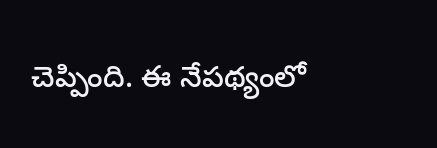చెప్పింది. ఈ నేపథ్యంలో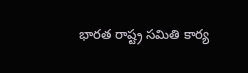భారత రాష్ట్ర సమితి కార్య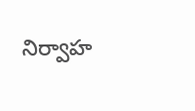నిర్వాహ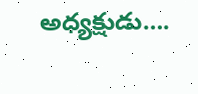అధ్యక్షుడు….